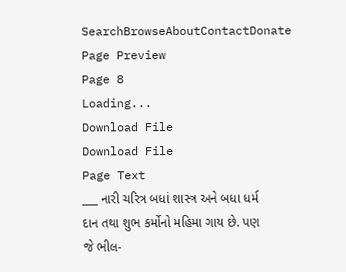SearchBrowseAboutContactDonate
Page Preview
Page 8
Loading...
Download File
Download File
Page Text
___ નારી ચરિત્ર બધાં શાસ્ત્ર અને બધા ધર્મ દાન તથા શુભ કર્મોનો મહિમા ગાય છે. પણ જે ભીલ-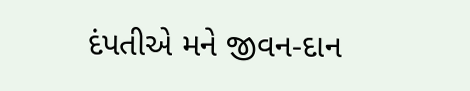દંપતીએ મને જીવન-દાન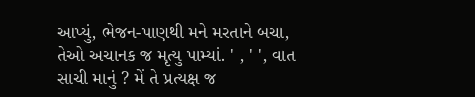આપ્યું, ભેજન-પાણથી મને મરતાને બચા, તેઓ અચાનક જ મૃત્યુ પામ્યાં. ' , ' ', વાત સાચી માનું ? મેં તે પ્રત્યક્ષ જ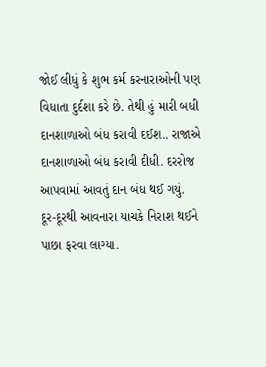જોઈ લીધું કે શુભ કર્મ કરનારાઓની પણ વિધાતા દુર્દશા કરે છે. તેથી હું મારી બધી દાનશાળાઓ બંધ કરાવી દઈશ.. રાજાએ દાનશાળાઓ બંધ કરાવી દીધી. દરરોજ આપવામાં આવતું દાન બંધ થઈ ગયું. દૂર-દૂરથી આવનારા યાચકે નિરાશ થઈને પાછા ફરવા લાગ્યા.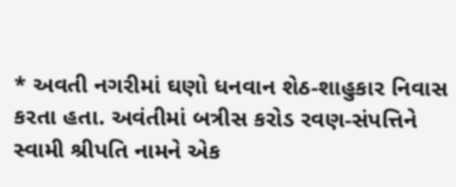* અવતી નગરીમાં ઘણો ધનવાન શેઠ-શાહુકાર નિવાસ કરતા હતા. અવંતીમાં બત્રીસ કરોડ રવણ-સંપત્તિને સ્વામી શ્રીપતિ નામને એક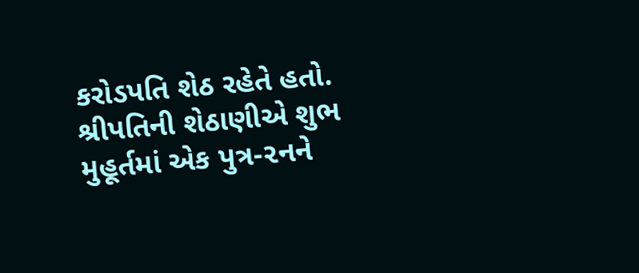કરોડપતિ શેઠ રહેતે હતો. શ્રીપતિની શેઠાણીએ શુભ મુહૂર્તમાં એક પુત્ર-૨નને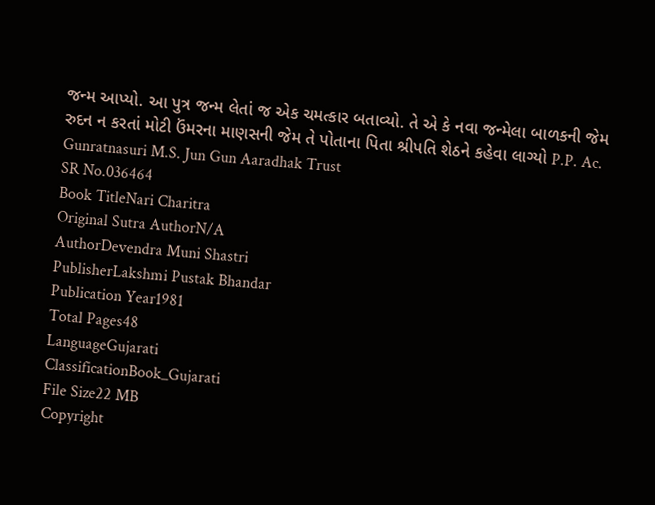જન્મ આપ્યો. આ પુત્ર જન્મ લેતાં જ એક ચમત્કાર બતાવ્યો. તે એ કે નવા જન્મેલા બાળકની જેમ રુદન ન કરતાં મોટી ઉંમરના માણસની જેમ તે પોતાના પિતા શ્રીપતિ શેઠને કહેવા લાગ્યો P.P. Ac. Gunratnasuri M.S. Jun Gun Aaradhak Trust
SR No.036464
Book TitleNari Charitra
Original Sutra AuthorN/A
AuthorDevendra Muni Shastri
PublisherLakshmi Pustak Bhandar
Publication Year1981
Total Pages48
LanguageGujarati
ClassificationBook_Gujarati
File Size22 MB
Copyright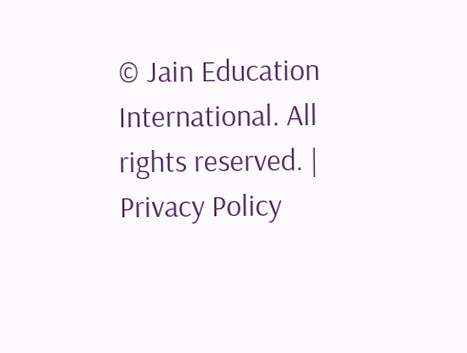© Jain Education International. All rights reserved. | Privacy Policy